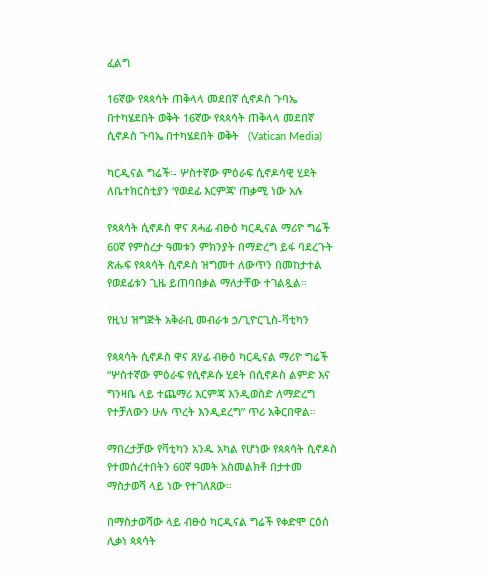ፈልግ

16ኛው የጳጳሳት ጠቅላላ መደበኛ ሲኖዶስ ጉባኤ በተካሄደበት ወቅት 16ኛው የጳጳሳት ጠቅላላ መደበኛ ሲኖዶስ ጉባኤ በተካሄደበት ወቅት   (Vatican Media)

ካርዲናል ግሬች፡- ሦስተኛው ምዕራፍ ሲኖዶሳዊ ሂደት ለቤተክርስቲያን ‘የወደፊ እርምጃ’ ጠቃሚ ነው አሉ

የጳጳሳት ሲኖዶስ ዋና ጸሓፊ ብፁዕ ካርዲናል ማሪዮ ግሬች 60ኛ የምስረታ ዓመቱን ምክንያት በማድረግ ይፋ ባደረጉት ጽሑፍ የጳጳሳት ሲኖዶስ ዝግመተ ለውጥን በመከታተል የወደፊቱን ጊዜ ይጠባበቃል ማለታቸው ተገልጿል።

የዚህ ዝግጅት አቅራቢ መብራቱ ኃ/ጊዮርጊስ-ቫቲካን

የጳጳሳት ሲኖዶስ ዋና ጸሃፊ ብፁዕ ካርዲናል ማሪዮ ግሬች “ሦስተኛው ምዕራፍ የሲኖዶሱ ሂደት በሲኖዶስ ልምድ እና ግንዛቤ ላይ ተጨማሪ እርምጃ እንዲወስድ ለማድረግ የተቻለውን ሁሉ ጥረት እንዲደረግ” ጥሪ አቅርበዋል።

ማበረታቻው የቫቲካን አንዱ አካል የሆነው የጳጳሳት ሲኖዶስ የተመሰረተበትን 60ኛ ዓመት አስመልክቶ በታተመ ማስታወሻ ላይ ነው የተገለጸው።

በማስታወሻው ላይ ብፁዕ ካርዲናል ግሬች የቀድሞ ርዕሰ ሊቃነ ጳጳሳት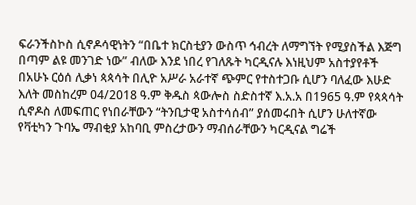ፍራንችስኮስ ሲኖዶሳዊነትን “በቤተ ክርስቲያን ውስጥ ኅብረት ለማግኘት የሚያስችል እጅግ በጣም ልዩ መንገድ ነው” ብለው እንደ ነበረ የገለጹት ካርዲናሉ እነዚህም አስተያየቶች በአሁኑ ርዕሰ ሊቃነ ጳጳሳት በሊዮ አሥራ አራተኛ ጭምር የተስተጋቡ ሲሆን ባለፈው እሁድ እለት መስከረም 04/2018 ዓ.ም ቅዱስ ጳውሎስ ስድስተኛ እ.አ.አ በ1965 ዓ.ም የጳጳሳት ሲኖዶስ ለመፍጠር የነበራቸውን “ትንቢታዊ አስተሳሰብ” ያሰመሩበት ሲሆን ሁለተኛው የቫቲካን ጉባኤ ማብቂያ አከባቢ ምስረታውን ማብሰራቸውን ካርዲናል ግሬች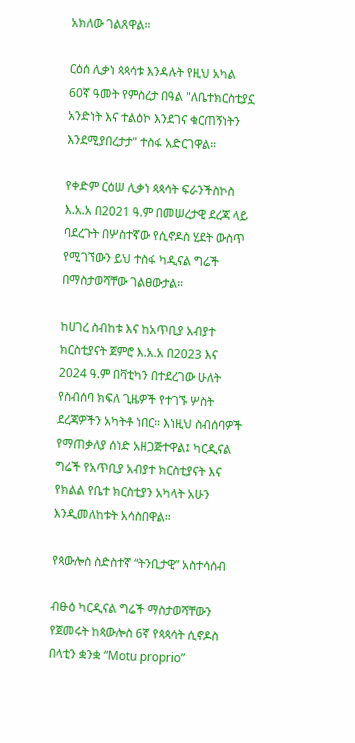አክለው ገልጸዋል።

ርዕሰ ሊቃነ ጳጳሳቱ እንዳሉት የዚህ አካል 60ኛ ዓመት የምስረታ በዓል "ለቤተክርስቲያኗ አንድነት እና ተልዕኮ እንደገና ቁርጠኝነትን እንደሚያበረታታ" ተስፋ አድርገዋል።

የቀድም ርዕሠ ሊቃነ ጳጳሳት ፍራንችስኮስ እ.አ.አ በ2021 ዓ.ም በመሠረታዊ ደረጃ ላይ ባደረጉት በሦስተኛው የሲኖዶስ ሂደት ውስጥ የሚገኘውን ይህ ተስፋ ካዲናል ግሬች በማስታወሻቸው ገልፀውታል።

ከሀገረ ስብከቱ እና ከአጥቢያ አብያተ ክርስቲያናት ጀምሮ እ.አ.አ በ2023 እና 2024 ዓ.ም በቫቲካን በተደረገው ሁለት የስብሰባ ክፍለ ጊዜዎች የተገኙ ሦስት ደረጃዎችን አካትቶ ነበር። እነዚህ ስብሰባዎች የማጠቃለያ ሰነድ አዘጋጅተዋል፤ ካርዲናል ግሬች የአጥቢያ አብያተ ክርስቲያናት እና የክልል የቤተ ክርስቲያን አካላት አሁን እንዲመለከቱት አሳስበዋል።

የጳውሎስ ስድስተኛ “ትንቢታዊ” አስተሳሰብ

ብፁዕ ካርዲናል ግሬች ማስታወሻቸውን የጀመሩት ከጳውሎስ 6ኛ የጳጳሳት ሲኖዶስ  በላቲን ቋንቋ “Motu proprio”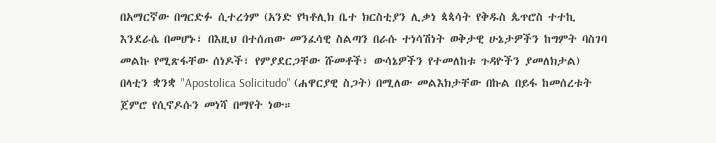በአማርኛው በግርድፉ ሲተረጎም (አንድ የካቶሊክ ቤተ ክርስቲያን ሊቃነ ጳጳሳት የቅዱስ ጴጥሮስ ተተኪ እንደራሴ በመሆኑ፣ በእዚህ በተሰጠው መንፈሳዊ ስልጣን በራሱ ተነሳሽነት ወቅታዊ ሁኔታዎችን ከግምት ባስገባ መልኩ የሚጽፋቸው ሰነዶች፣ የምያደርጋቸው ሹመቶች፣ ውሳኔዎችን የተመለከቱ ጉዳዮችን ያመለክታል)  በላቲን ቋንቋ "Apostolica Solicitudo" (ሐዋርያዊ ስጋት) በሚለው መልእክታቸው በኩል በይፋ ከመሰረቱት ጀምሮ የሲኖዶሱን መነሻ በማየት ነው።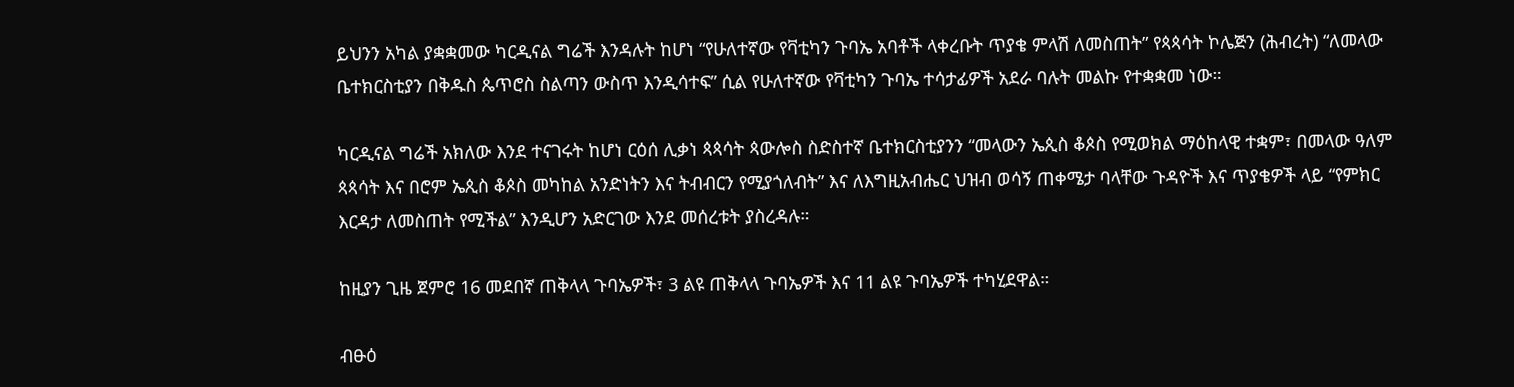ይህንን አካል ያቋቋመው ካርዲናል ግሬች እንዳሉት ከሆነ “የሁለተኛው የቫቲካን ጉባኤ አባቶች ላቀረቡት ጥያቄ ምላሽ ለመስጠት” የጳጳሳት ኮሌጅን (ሕብረት) “ለመላው ቤተክርስቲያን በቅዱስ ጴጥሮስ ስልጣን ውስጥ እንዲሳተፍ” ሲል የሁለተኛው የቫቲካን ጉባኤ ተሳታፊዎች አደራ ባሉት መልኩ የተቋቋመ ነው።

ካርዲናል ግሬች አክለው እንደ ተናገሩት ከሆነ ርዕሰ ሊቃነ ጳጳሳት ጳውሎስ ስድስተኛ ቤተክርስቲያንን “መላውን ኤጲስ ቆጶስ የሚወክል ማዕከላዊ ተቋም፣ በመላው ዓለም ጳጳሳት እና በሮም ኤጲስ ቆጶስ መካከል አንድነትን እና ትብብርን የሚያጎለብት” እና ለእግዚአብሔር ህዝብ ወሳኝ ጠቀሜታ ባላቸው ጉዳዮች እና ጥያቄዎች ላይ “የምክር እርዳታ ለመስጠት የሚችል” እንዲሆን አድርገው እንደ መሰረቱት ያስረዳሉ።

ከዚያን ጊዜ ጀምሮ 16 መደበኛ ጠቅላላ ጉባኤዎች፣ 3 ልዩ ጠቅላላ ጉባኤዎች እና 11 ልዩ ጉባኤዎች ተካሂደዋል።

ብፁዕ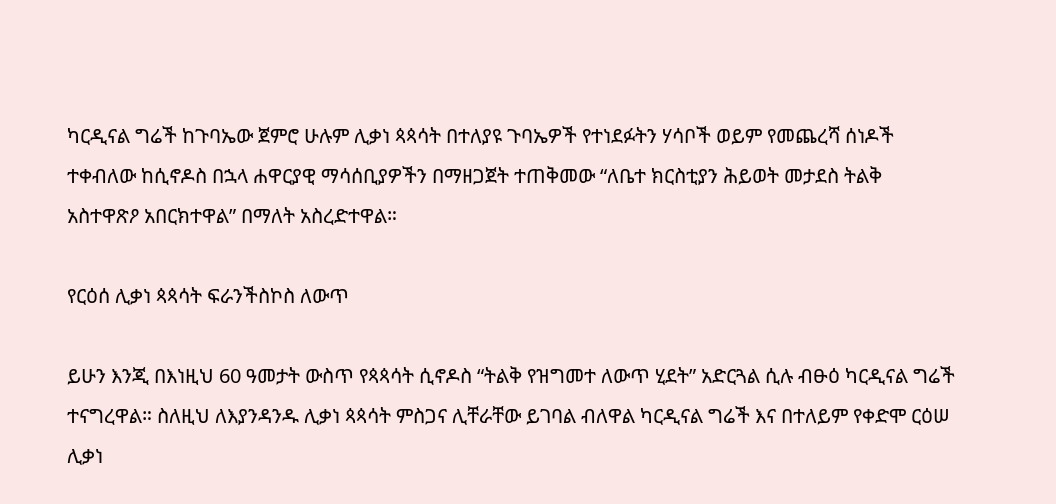ካርዲናል ግሬች ከጉባኤው ጀምሮ ሁሉም ሊቃነ ጳጳሳት በተለያዩ ጉባኤዎች የተነደፉትን ሃሳቦች ወይም የመጨረሻ ሰነዶች ተቀብለው ከሲኖዶስ በኋላ ሐዋርያዊ ማሳሰቢያዎችን በማዘጋጀት ተጠቅመው “ለቤተ ክርስቲያን ሕይወት መታደስ ትልቅ አስተዋጽዖ አበርክተዋል” በማለት አስረድተዋል።

የርዕሰ ሊቃነ ጳጳሳት ፍራንችስኮስ ለውጥ

ይሁን እንጂ በእነዚህ 60 ዓመታት ውስጥ የጳጳሳት ሲኖዶስ “ትልቅ የዝግመተ ለውጥ ሂደት” አድርጓል ሲሉ ብፁዕ ካርዲናል ግሬች ተናግረዋል። ስለዚህ ለእያንዳንዱ ሊቃነ ጳጳሳት ምስጋና ሊቸራቸው ይገባል ብለዋል ካርዲናል ግሬች እና በተለይም የቀድሞ ርዕሠ ሊቃነ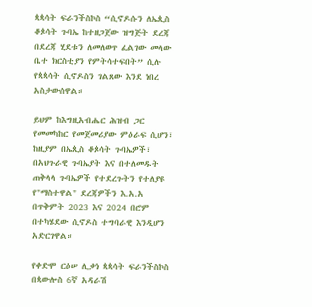ጳጳሳት ፍራንችስኮስ “ሲኖዶሱን ለኤጲስ ቆጶሳት ጉባኤ ከተዘጋጀው ዝግጅት ደረጃ በደረጃ ሂደቱን ለመለወጥ ፈልገው መላው ቤተ ክርስቲያን የምትሳተፍበት” ሲሉ የጳጳሳት ሲኖዶስን ገልጸው እንደ ነበረ አስታውሰዋል።

ይህም ከእግዚአብሔር ሕዝብ ጋር የመመካከር የመጀመሪያው ምዕራፍ ሲሆን፣ ከዚያም በኤጲስ ቆጶሳት ጉባኤዎች፣ በአህጉራዊ ጉባኤያት እና በተለመዱት ጠቅላላ ጉባኤዎች የተደረጉትን የተለያዩ የ"ማስተዋል" ደረጃዎችን እ.አ.አ በጥቅምት 2023 እና 2024 በሮም በተካሄደው ሲኖዶስ ተግባራዊ እንዲሆን አድርገዋል።

የቀድሞ ርዕሠ ሊቃነ ጳጳሳት ፍራንችስኮስ በጳውሎስ 6ኛ አዳራሽ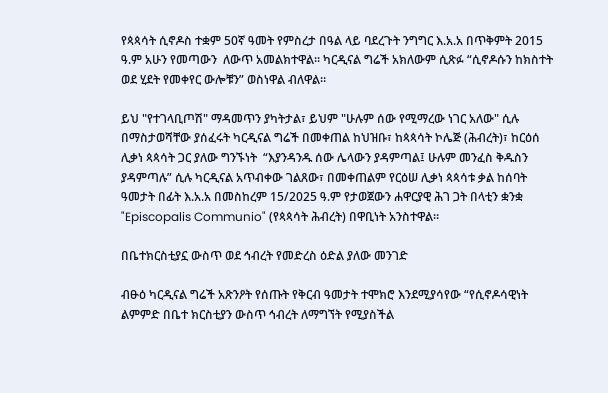የጳጳሳት ሲኖዶስ ተቋም 50ኛ ዓመት የምስረታ በዓል ላይ ባደረጉት ንግግር እ.አ.አ በጥቅምት 2015 ዓ.ም አሁን የመጣውን  ለውጥ አመልክተዋል። ካርዲናል ግሬች አክለውም ሲጽፉ “ሲኖዶሱን ከክስተት ወደ ሂደት የመቀየር ውሎቹን” ወስነዋል ብለዋል።

ይህ "የተገላቢጦሽ" ማዳመጥን ያካትታል፣ ይህም "ሁሉም ሰው የሚማረው ነገር አለው" ሲሉ በማስታወሻቸው ያሰፈሩት ካርዲናል ግሬች በመቀጠል ከህዝቡ፣ ከጳጳሳት ኮሌጅ (ሕብረት)፣ ከርዕሰ ሊቃነ ጳጳሳት ጋር ያለው ግንኙነት  “እያንዳንዱ ሰው ሌላውን ያዳምጣል፤ ሁሉም መንፈስ ቅዱስን ያዳምጣሉ” ሲሉ ካርዲናል አጥብቀው ገልጸው፣ በመቀጠልም የርዕሠ ሊቃነ ጳጳሳቱ ቃል ከሰባት ዓመታት በፊት እ.አ.አ በመስከረም 15/2025 ዓ.ም የታወጀውን ሐዋርያዊ ሕገ ጋት በላቲን ቋንቋ "Episcopalis Communio" (የጳጳሳት ሕብረት) በዋቢነት አንስተዋል።

በቤተክርስቲያኗ ውስጥ ወደ ኅብረት የመድረስ ዕድል ያለው መንገድ

ብፁዕ ካርዲናል ግሬች አጽንዖት የሰጡት የቅርብ ዓመታት ተሞክሮ እንደሚያሳየው “የሲኖዶሳዊነት ልምምድ በቤተ ክርስቲያን ውስጥ ኅብረት ለማግኘት የሚያስችል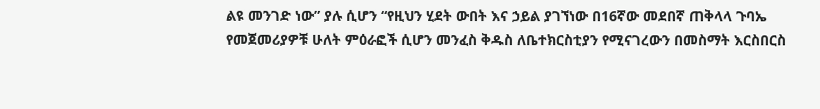ልዩ መንገድ ነው” ያሉ ሲሆን “የዚህን ሂደት ውበት እና ኃይል ያገኘነው በ16ኛው መደበኛ ጠቅላላ ጉባኤ የመጀመሪያዎቹ ሁለት ምዕራፎች ሲሆን መንፈስ ቅዱስ ለቤተክርስቲያን የሚናገረውን በመስማት እርስበርስ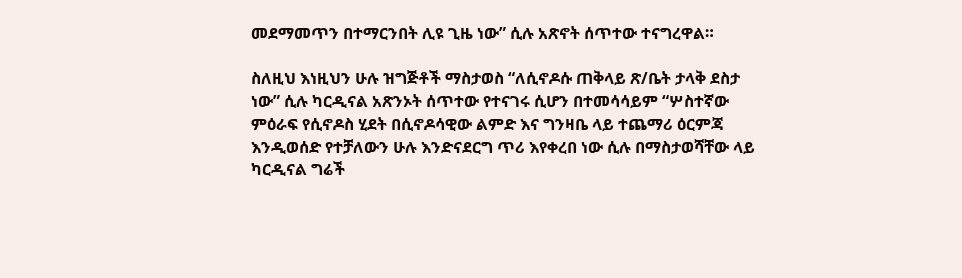መደማመጥን በተማርንበት ሊዩ ጊዜ ነው” ሲሉ አጽኖት ሰጥተው ተናግረዋል።

ስለዚህ እነዚህን ሁሉ ዝግጅቶች ማስታወስ “ለሲኖዶሱ ጠቅላይ ጽ/ቤት ታላቅ ደስታ ነው” ሲሉ ካርዲናል አጽንኦት ሰጥተው የተናገሩ ሲሆን በተመሳሳይም “ሦስተኛው ምዕራፍ የሲኖዶስ ሂደት በሲኖዶሳዊው ልምድ እና ግንዛቤ ላይ ተጨማሪ ዕርምጃ እንዲወሰድ የተቻለውን ሁሉ እንድናደርግ ጥሪ እየቀረበ ነው ሲሉ በማስታወሻቸው ላይ ካርዲናል ግሬች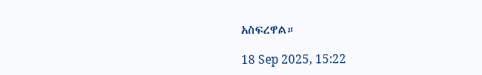አስፍረዋል።

18 Sep 2025, 15:22